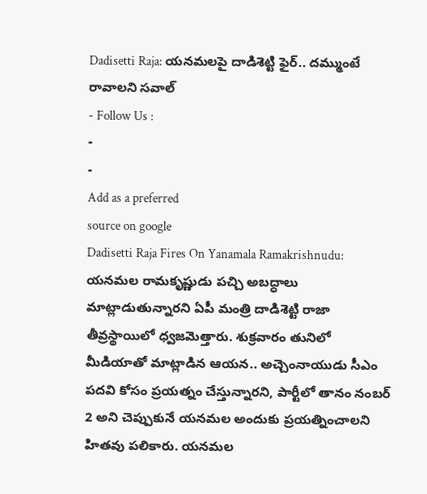Dadisetti Raja: యనమలపై దాడిశెట్టి ఫైర్.. దమ్ముంటే రావాలని సవాల్
- Follow Us :
-
-
Add as a preferred
source on google
Dadisetti Raja Fires On Yanamala Ramakrishnudu: యనమల రామకృష్ణుడు పచ్చి అబద్ధాలు మాట్లాడుతున్నారని ఏపీ మంత్రి దాడిశెట్టి రాజా తీవ్రస్థాయిలో ధ్వజమెత్తారు. శుక్రవారం తునిలో మీడియాతో మాట్లాడిన ఆయన.. అచ్చెంనాయుడు సీఎం పదవి కోసం ప్రయత్నం చేస్తున్నారని, పార్టీలో తానం నంబర్ 2 అని చెప్పుకునే యనమల అందుకు ప్రయత్నించాలని హితవు పలికారు. యనమల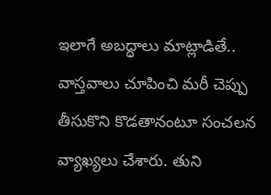ఇలాగే అబద్ధాలు మాట్లాడితే.. వాస్తవాలు చూపించి మరీ చెప్పు తీసుకొని కొడతానంటూ సంచలన వ్యాఖ్యలు చేశారు. తుని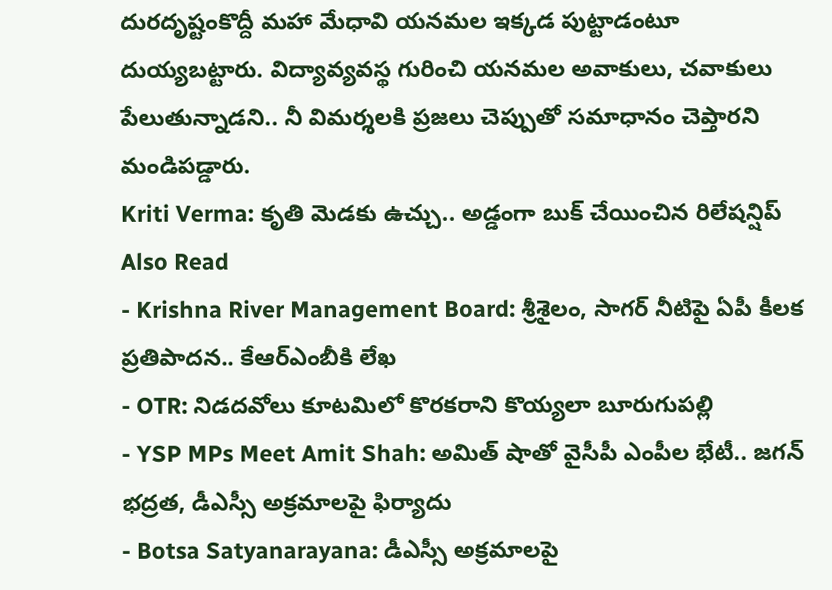దురదృష్టంకొద్దీ మహా మేధావి యనమల ఇక్కడ పుట్టాడంటూ దుయ్యబట్టారు. విద్యావ్యవస్థ గురించి యనమల అవాకులు, చవాకులు పేలుతున్నాడని.. నీ విమర్శలకి ప్రజలు చెప్పుతో సమాధానం చెప్తారని మండిపడ్డారు.
Kriti Verma: కృతి మెడకు ఉచ్చు.. అడ్డంగా బుక్ చేయించిన రిలేషన్షిప్
Also Read
- Krishna River Management Board: శ్రీశైలం, సాగర్ నీటిపై ఏపీ కీలక ప్రతిపాదన.. కేఆర్ఎంబీకి లేఖ
- OTR: నిడదవోలు కూటమిలో కొరకరాని కొయ్యలా బూరుగుపల్లి
- YSP MPs Meet Amit Shah: అమిత్ షాతో వైసీపీ ఎంపీల భేటీ.. జగన్ భద్రత, డీఎస్సీ అక్రమాలపై ఫిర్యాదు
- Botsa Satyanarayana: డీఎస్సీ అక్రమాలపై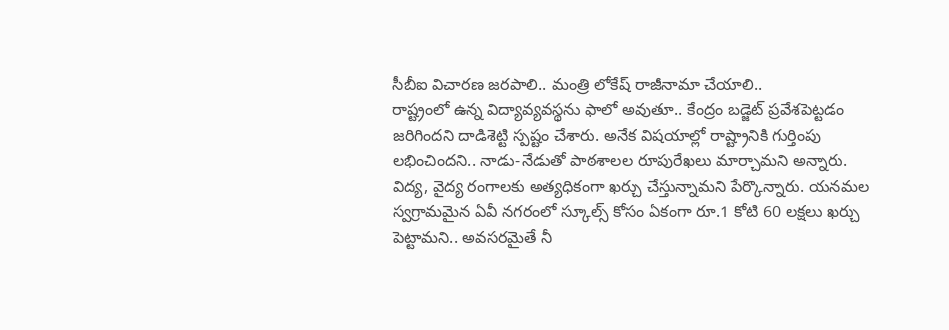సీబీఐ విచారణ జరపాలి.. మంత్రి లోకేష్ రాజీనామా చేయాలి..
రాష్ట్రంలో ఉన్న విద్యావ్యవస్థను ఫాలో అవుతూ.. కేంద్రం బడ్జెట్ ప్రవేశపెట్టడం జరిగిందని దాడిశెట్టి స్పష్టం చేశారు. అనేక విషయాల్లో రాష్ట్రానికి గుర్తింపు లభించిందని.. నాడు-నేడుతో పాఠశాలల రూపురేఖలు మార్చామని అన్నారు. విద్య, వైద్య రంగాలకు అత్యధికంగా ఖర్చు చేస్తున్నామని పేర్కొన్నారు. యనమల స్వగ్రామమైన ఏవీ నగరంలో స్కూల్స్ కోసం ఏకంగా రూ.1 కోటి 60 లక్షలు ఖర్చు పెట్టామని.. అవసరమైతే నీ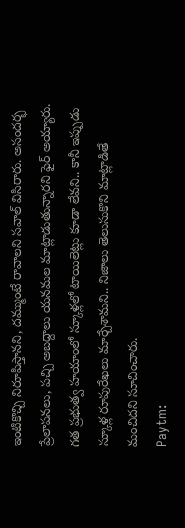ఇంటికొచ్చి నిరూపిస్తానని, దమ్ముంటే రావాలని సవాల్ విసిరారు. అసందర్భ ప్రేలాపనలు, పచ్చి అబద్దాలు యనమల మాట్లాడుతున్నారని ఫైర్ అయ్యారు. గత ప్రభుత్వ హయాంలో స్కూళ్లలో టాయిలెట్లు కూడా లేవని.. కానీ ఇప్పుడు స్కూళ్ల రూపురేఖలు మార్చేశామని.. నిజాలు తెలుసుకొని మాట్లాడితే మంచిదని సూచించారు.
Paytm: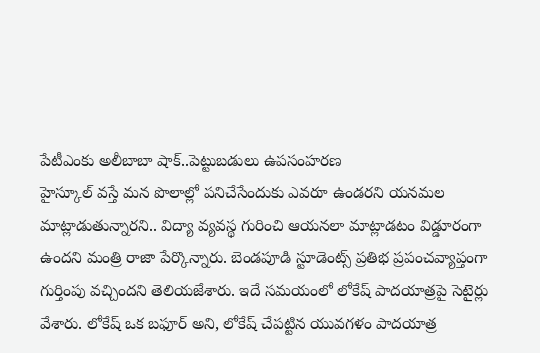పేటీఎంకు అలీబాబా షాక్..పెట్టుబడులు ఉపసంహరణ
హైస్కూల్ వస్తే మన పొలాల్లో పనిచేసేందుకు ఎవరూ ఉండరని యనమల మాట్లాడుతున్నారని.. విద్యా వ్యవస్థ గురించి ఆయనలా మాట్లాడటం విడ్డూరంగా ఉందని మంత్రి రాజా పేర్కొన్నారు. బెండపూడి స్టూడెంట్స్ ప్రతిభ ప్రపంచవ్యాప్తంగా గుర్తింపు వచ్చిందని తెలియజేశారు. ఇదే సమయంలో లోకేష్ పాదయాత్రపై సెటైర్లు వేశారు. లోకేష్ ఒక బఫూర్ అని, లోకేష్ చేపట్టిన యువగళం పాదయాత్ర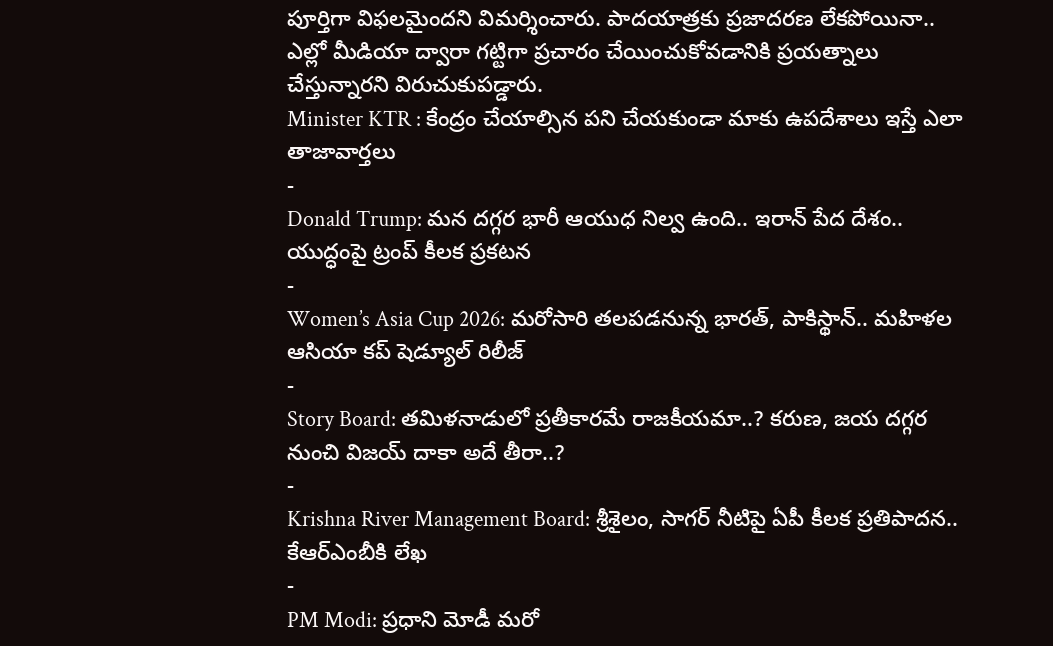పూర్తిగా విఫలమైందని విమర్శించారు. పాదయాత్రకు ప్రజాదరణ లేకపోయినా.. ఎల్లో మీడియా ద్వారా గట్టిగా ప్రచారం చేయించుకోవడానికి ప్రయత్నాలు చేస్తున్నారని విరుచుకుపడ్డారు.
Minister KTR : కేంద్రం చేయాల్సిన పని చేయకుండా మాకు ఉపదేశాలు ఇస్తే ఎలా
తాజావార్తలు
-
Donald Trump: మన దగ్గర భారీ ఆయుధ నిల్వ ఉంది.. ఇరాన్ పేద దేశం.. యుద్ధంపై ట్రంప్ కీలక ప్రకటన
-
Women’s Asia Cup 2026: మరోసారి తలపడనున్న భారత్, పాకిస్థాన్.. మహిళల ఆసియా కప్ షెడ్యూల్ రిలీజ్
-
Story Board: తమిళనాడులో ప్రతీకారమే రాజకీయమా..? కరుణ, జయ దగ్గర నుంచి విజయ్ దాకా అదే తీరా..?
-
Krishna River Management Board: శ్రీశైలం, సాగర్ నీటిపై ఏపీ కీలక ప్రతిపాదన.. కేఆర్ఎంబీకి లేఖ
-
PM Modi: ప్రధాని మోడీ మరో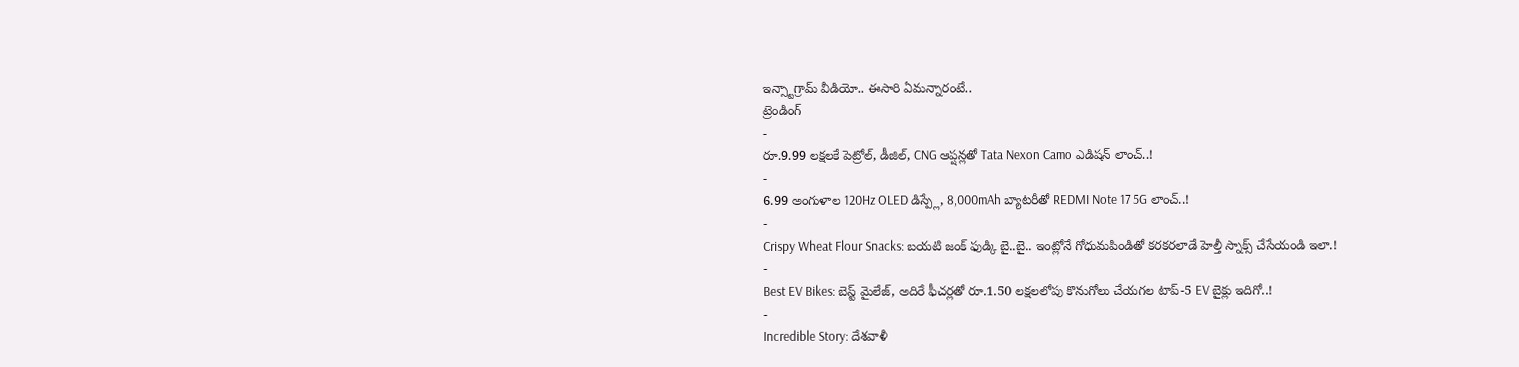ఇన్స్టాగ్రామ్ వీడియో.. ఈసారి ఏమన్నారంటే..
ట్రెండింగ్
-
రూ.9.99 లక్షలకే పెట్రోల్, డీజిల్, CNG ఆప్షన్లతో Tata Nexon Camo ఎడిషన్ లాంచ్..!
-
6.99 అంగుళాల 120Hz OLED డిస్ప్లే, 8,000mAh బ్యాటరీతో REDMI Note 17 5G లాంచ్..!
-
Crispy Wheat Flour Snacks: బయటి జంక్ ఫుడ్కి బై..బై.. ఇంట్లోనే గోధుమపిండితో కరకరలాడే హెల్తీ స్నాక్స్ చేసేయండి ఇలా.!
-
Best EV Bikes: బెస్ట్ మైలేజ్, అదిరే ఫీచర్లతో రూ.1.50 లక్షలలోపు కొనుగోలు చేయగల టాప్-5 EV బైక్లు ఇదిగో..!
-
Incredible Story: దేశవాళీ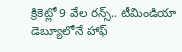క్రికెట్లో 9 వేల రన్స్.. టీమిండియా డెబ్యూలోనే హాఫ్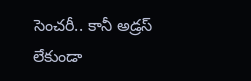సెంచరీ.. కానీ అడ్రస్ లేకుండా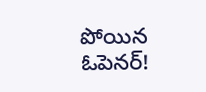పోయిన ఓపెనర్!